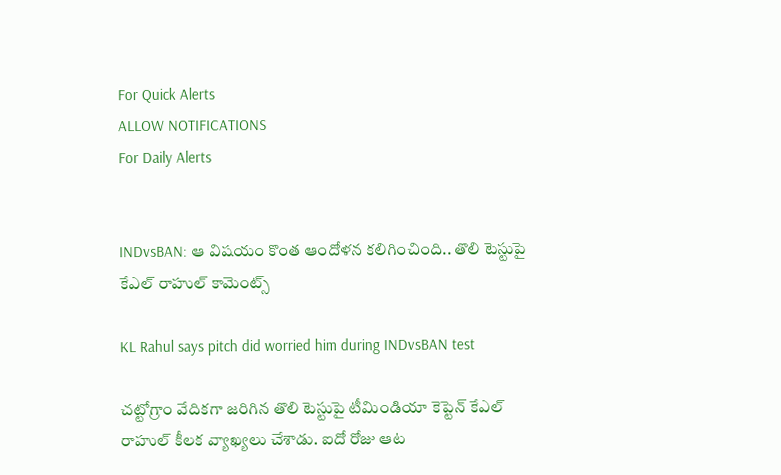For Quick Alerts
ALLOW NOTIFICATIONS
For Daily Alerts


INDvsBAN: ఆ విషయం కొంత ఆందోళన కలిగించింది.. తొలి టెస్టుపై కేఎల్ రాహుల్ కామెంట్స్

KL Rahul says pitch did worried him during INDvsBAN test

చట్టోగ్రాం వేదికగా జరిగిన తొలి టెస్టుపై టీమిండియా కెప్టెన్ కేఎల్ రాహుల్ కీలక వ్యాఖ్యలు చేశాడు. ఐదో రోజు ఆట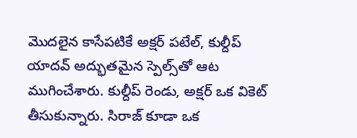మొదలైన కాసేపటికే అక్షర్ పటేల్, కుల్దీప్ యాదవ్ అద్భుతమైన స్పెల్స్‌తో ఆట ముగించేశారు. కుల్దీప్ రెండు, అక్షర్ ఒక వికెట్ తీసుకున్నారు. సిరాజ్ కూడా ఒక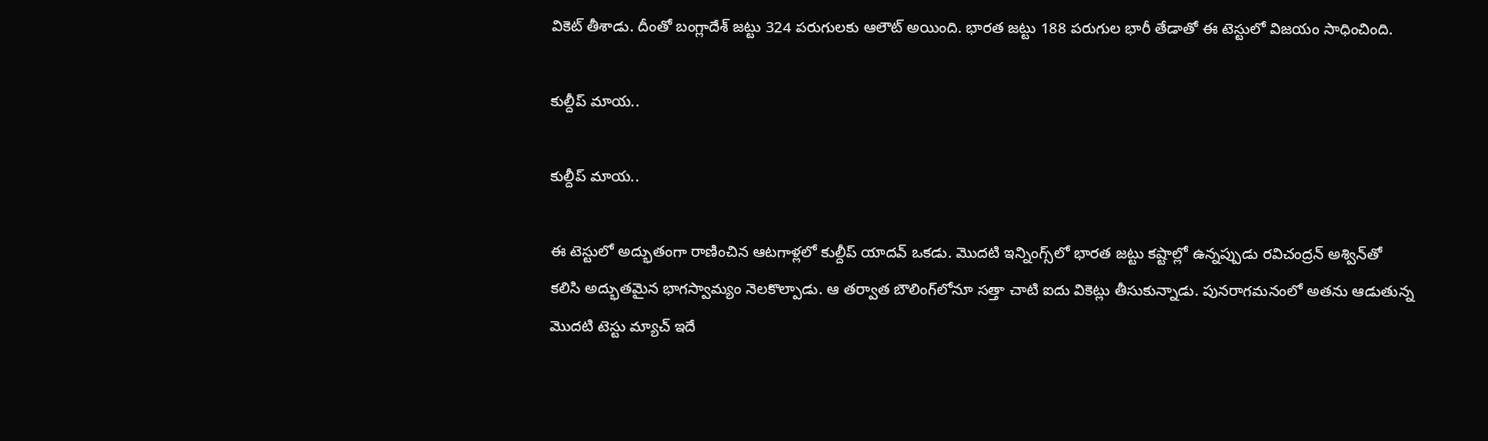వికెట్ తీశాడు. దీంతో బంగ్లాదేశ్ జట్టు 324 పరుగులకు ఆలౌట్ అయింది. భారత జట్టు 188 పరుగుల భారీ తేడాతో ఈ టెస్టులో విజయం సాధించింది.

కుల్దీప్ మాయ..

కుల్దీప్ మాయ..

ఈ టెస్టులో అద్భుతంగా రాణించిన ఆటగాళ్లలో కుల్దీప్ యాదవ్ ఒకడు. మొదటి ఇన్నింగ్స్‌లో భారత జట్టు కష్టాల్లో ఉన్నప్పుడు రవిచంద్రన్ అశ్విన్‌తో కలిసి అద్భుతమైన భాగస్వామ్యం నెలకొల్పాడు. ఆ తర్వాత బౌలింగ్‌లోనూ సత్తా చాటి ఐదు వికెట్లు తీసుకున్నాడు. పునరాగమనంలో అతను ఆడుతున్న మొదటి టెస్టు మ్యాచ్ ఇదే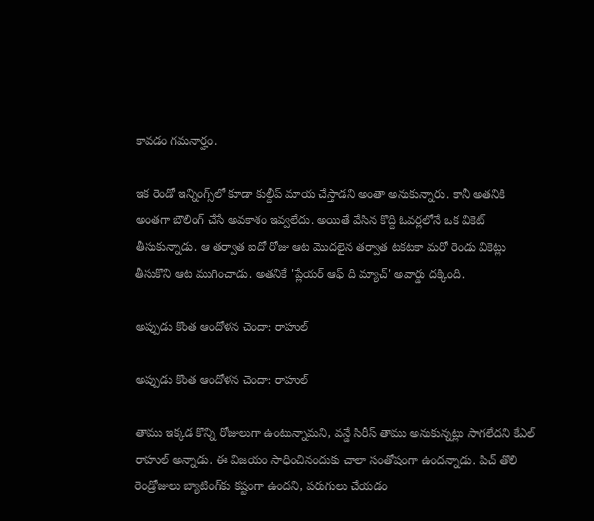కావడం గమనార్హం.

ఇక రెండో ఇన్నింగ్స్‌లో కూడా కుల్దీప్ మాయ చేస్తాడని అంతా అనుకున్నారు. కానీ అతనికి అంతగా బౌలింగ్ చేసే అవకాశం ఇవ్వలేదు. అయితే వేసిన కొద్ది ఓవర్లలోనే ఒక వికెట్ తీసుకున్నాడు. ఆ తర్వాత ఐదో రోజు ఆట మొదలైన తర్వాత టకటకా మరో రెండు వికెట్లు తీసుకొని ఆట ముగించాడు. అతనికే 'ప్లేయర్ ఆఫ్ ది మ్యాచ్' అవార్డు దక్కింది.

అప్పుడు కొంత ఆందోళన చెందా: రాహుల్

అప్పుడు కొంత ఆందోళన చెందా: రాహుల్

తాము ఇక్కడ కొన్ని రోజులుగా ఉంటున్నామని, వన్డే సిరీస్ తాము అనుకున్నట్లు సాగలేదని కేఎల్ రాహుల్ అన్నాడు. ఈ విజయం సాధించినందుకు చాలా సంతోషంగా ఉందన్నాడు. పిచ్ తొలి రెండ్రోజులు బ్యాటింగ్‌కు కష్టంగా ఉందని, పరుగులు చేయడం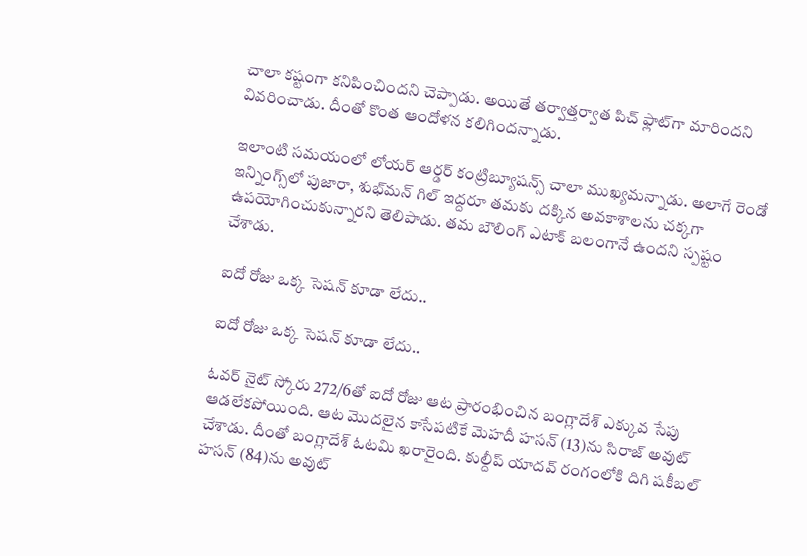చాలా కష్టంగా కనిపించిందని చెప్పాడు. అయితే తర్వాత్తర్వాత పిచ్ ఫ్లాట్‌గా మారిందని వివరించాడు. దీంతో కొంత ఆందోళన కలిగిందన్నాడు.

ఇలాంటి సమయంలో లోయర్ ఆర్డర్ కంట్రిబ్యూషన్స్ చాలా ముఖ్యమన్నాడు. అలాగే రెండో ఇన్నింగ్స్‌లో పుజారా, శుభ్‌మన్ గిల్ ఇద్దరూ తమకు దక్కిన అవకాశాలను చక్కగా ఉపయోగించుకున్నారని తెలిపాడు. తమ బౌలింగ్ ఎటాక్ బలంగానే ఉందని స్పష్టం చేశాడు.

ఐదో రోజు ఒక్క సెషన్ కూడా లేదు..

ఐదో రోజు ఒక్క సెషన్ కూడా లేదు..

ఓవర్ నైట్ స్కోరు 272/6తో ఐదో రోజు ఆట ప్రారంభించిన బంగ్లాదేశ్ ఎక్కువ సేపు ఆడలేకపోయింది. ఆట మొదలైన కాసేపటికే మెహదీ హసన్ (13)ను సిరాజ్ అవుట్ చేశాడు. దీంతో బంగ్లాదేశ్‌ ఓటమి ఖరారైంది. కుల్దీప్ యాదవ్ రంగంలోకి దిగి షకీబల్ హసన్ (84)ను అవుట్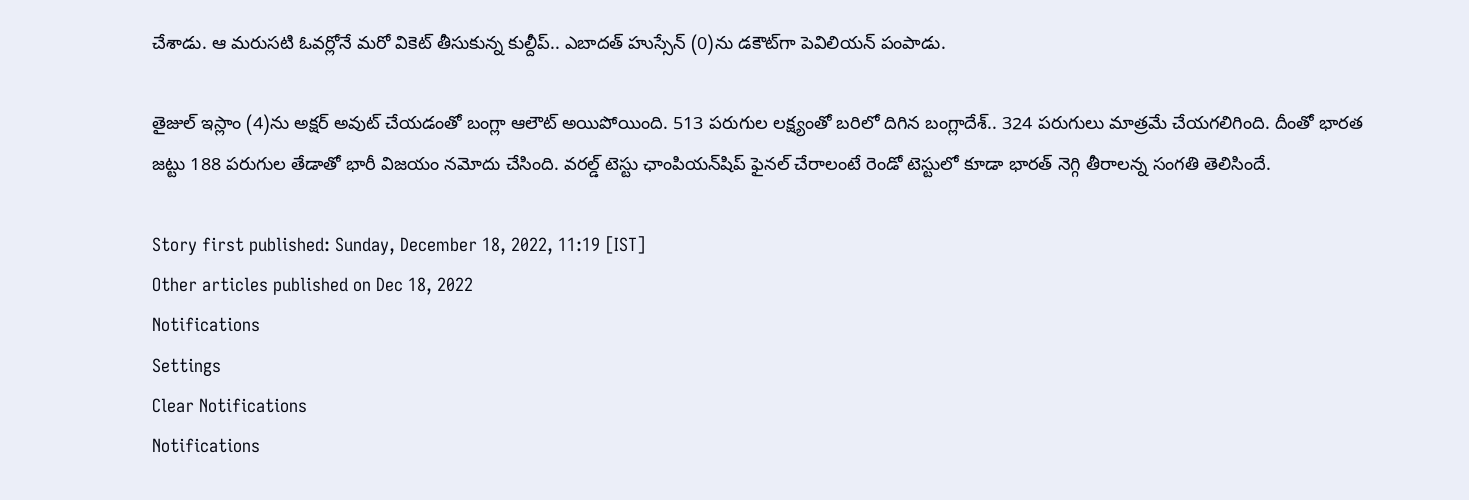చేశాడు. ఆ మరుసటి ఓవర్లోనే మరో వికెట్ తీసుకున్న కుల్దీప్.. ఎబాదత్ హుస్సేన్ (0)ను డకౌట్‌గా పెవిలియన్ పంపాడు.

తైజుల్ ఇస్లాం (4)ను అక్షర్ అవుట్ చేయడంతో బంగ్లా ఆలౌట్ అయిపోయింది. 513 పరుగుల లక్ష్యంతో బరిలో దిగిన బంగ్లాదేశ్.. 324 పరుగులు మాత్రమే చేయగలిగింది. దీంతో భారత జట్టు 188 పరుగుల తేడాతో భారీ విజయం నమోదు చేసింది. వరల్డ్ టెస్టు ఛాంపియన్‌షిప్‌ ఫైనల్ చేరాలంటే రెండో టెస్టులో కూడా భారత్ నెగ్గి తీరాలన్న సంగతి తెలిసిందే.

Story first published: Sunday, December 18, 2022, 11:19 [IST]
Other articles published on Dec 18, 2022
Notifications
Settings
Clear Notifications
Notifications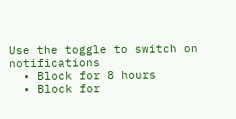Use the toggle to switch on notifications
  • Block for 8 hours
  • Block for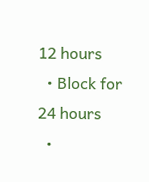12 hours
  • Block for 24 hours
  •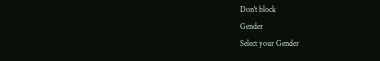Don't block
Gender
Select your Gender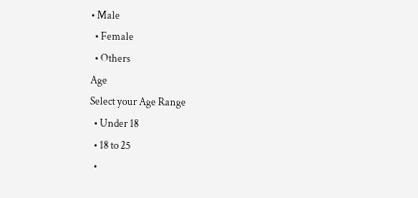• Male
  • Female
  • Others
Age
Select your Age Range
  • Under 18
  • 18 to 25
  •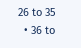26 to 35
  • 36 to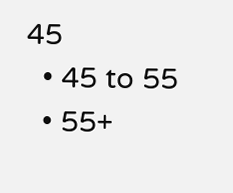45
  • 45 to 55
  • 55+